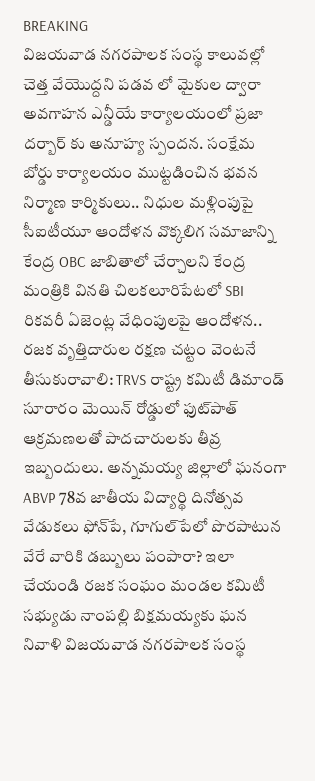BREAKING
విజయవాడ నగరపాలక సంస్థ కాలువల్లో చెత్త వేయొద్దని పడవ లో మైకుల ద్వారా అవగాహన ఎన్డీయే కార్యాలయంలో ప్రజా దర్బార్ కు అనూహ్య స్పందన. సంక్షేమ బోర్డు కార్యాలయం ముట్టడించిన భవన నిర్మాణ కార్మికులు.. నిధుల మళ్లింపుపై సీఐటీయూ ఆందోళన వొక్కలిగ సమాజాన్ని కేంద్ర OBC జాబితాలో చేర్చాలని కేంద్ర మంత్రికి వినతి చిలకలూరిపేటలో SBI రికవరీ ఏజెంట్ల వేధింపులపై ఆందోళన.. రజక వృత్తిదారుల రక్షణ చట్టం వెంటనే తీసుకురావాలి: TRVS రాష్ట్ర కమిటీ డిమాండ్ సూరారం మెయిన్ రోడ్డులో ఫుట్‌పాత్ ఆక్రమణలతో పాదచారులకు తీవ్ర ఇబ్బందులు. అన్నమయ్య జిల్లాలో ఘనంగా ABVP 78వ జాతీయ విద్యార్థి దినోత్సవ వేడుకలు ఫోన్‌పే, గూగుల్‌పేలో పొరపాటున వేరే వారికి డబ్బులు పంపారా? ఇలా చేయండి రజక సంఘం మండల కమిటీ సభ్యుడు నాంపల్లి బిక్షమయ్యకు ఘన నివాళి విజయవాడ నగరపాలక సంస్థ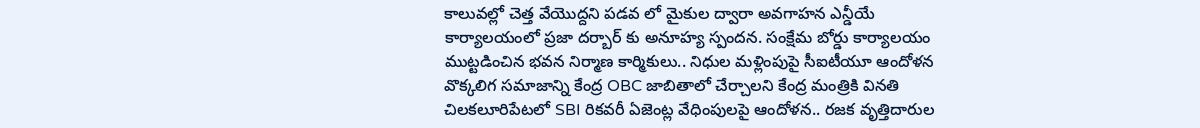కాలువల్లో చెత్త వేయొద్దని పడవ లో మైకుల ద్వారా అవగాహన ఎన్డీయే కార్యాలయంలో ప్రజా దర్బార్ కు అనూహ్య స్పందన. సంక్షేమ బోర్డు కార్యాలయం ముట్టడించిన భవన నిర్మాణ కార్మికులు.. నిధుల మళ్లింపుపై సీఐటీయూ ఆందోళన వొక్కలిగ సమాజాన్ని కేంద్ర OBC జాబితాలో చేర్చాలని కేంద్ర మంత్రికి వినతి చిలకలూరిపేటలో SBI రికవరీ ఏజెంట్ల వేధింపులపై ఆందోళన.. రజక వృత్తిదారుల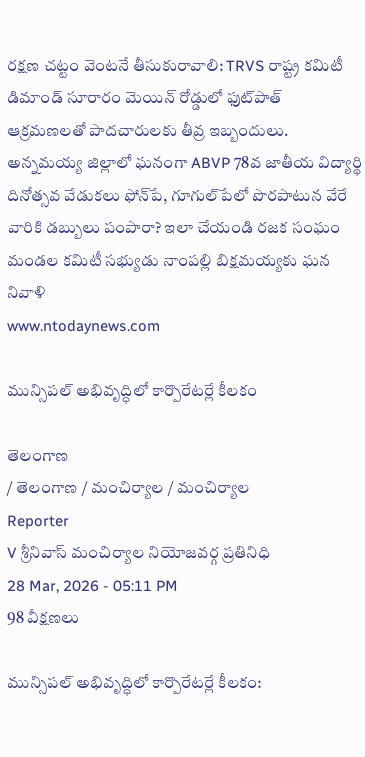రక్షణ చట్టం వెంటనే తీసుకురావాలి: TRVS రాష్ట్ర కమిటీ డిమాండ్ సూరారం మెయిన్ రోడ్డులో ఫుట్‌పాత్ ఆక్రమణలతో పాదచారులకు తీవ్ర ఇబ్బందులు. అన్నమయ్య జిల్లాలో ఘనంగా ABVP 78వ జాతీయ విద్యార్థి దినోత్సవ వేడుకలు ఫోన్‌పే, గూగుల్‌పేలో పొరపాటున వేరే వారికి డబ్బులు పంపారా? ఇలా చేయండి రజక సంఘం మండల కమిటీ సభ్యుడు నాంపల్లి బిక్షమయ్యకు ఘన నివాళి
www.ntodaynews.com

మున్సిపల్ అభివృద్ధిలో కార్పొరేటర్లే కీలకం

తెలంగాణ
/ తెలంగాణ / మంచిర్యాల / మంచిర్యాల
Reporter
V శ్రీనివాస్ మంచిర్యాల నియోజవర్గ ప్రతినిధి
28 Mar, 2026 - 05:11 PM
98 వీక్షణలు

మున్సిపల్ అభివృద్ధిలో కార్పొరేటర్లే కీలకం: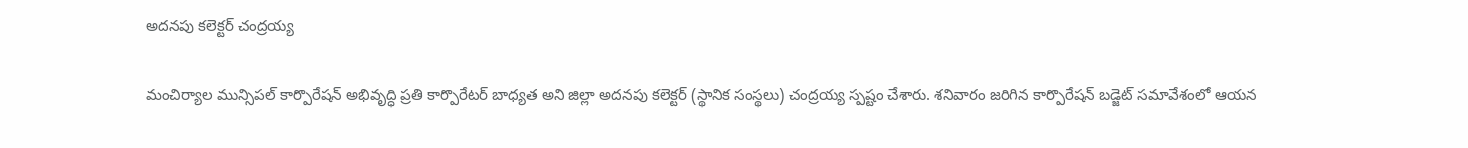అదనపు కలెక్టర్ చంద్రయ్య

మంచిర్యాల మున్సిపల్ కార్పొరేషన్ అభివృద్ధి ప్రతి కార్పొరేటర్ బాధ్యత అని జిల్లా అదనపు కలెక్టర్ (స్థానిక సంస్థలు) చంద్రయ్య స్పష్టం చేశారు. శనివారం జరిగిన కార్పొరేషన్ బడ్జెట్ సమావేశంలో ఆయన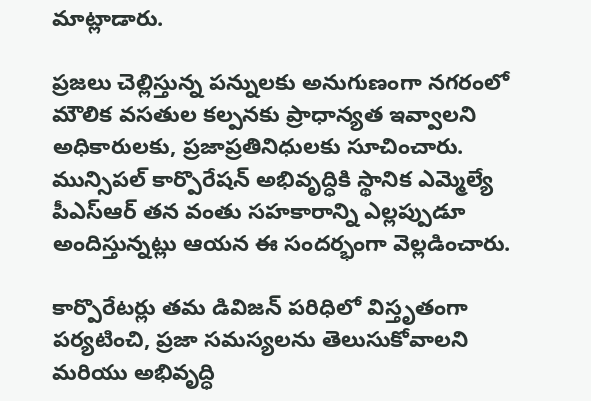మాట్లాడారు.

ప్రజలు చెల్లిస్తున్న పన్నులకు అనుగుణంగా నగరంలో మౌలిక వసతుల కల్పనకు ప్రాధాన్యత ఇవ్వాలని అధికారులకు, ప్రజాప్రతినిధులకు సూచించారు. మున్సిపల్ కార్పొరేషన్ అభివృద్ధికి స్థానిక ఎమ్మెల్యే పీఎస్ఆర్ తన వంతు సహకారాన్ని ఎల్లప్పుడూ అందిస్తున్నట్లు ఆయన ఈ సందర్భంగా వెల్లడించారు.

కార్పొరేటర్లు తమ డివిజన్ పరిధిలో విస్తృతంగా పర్యటించి, ప్రజా సమస్యలను తెలుసుకోవాలని మరియు అభివృద్ధి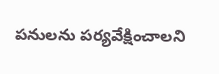పనులను పర్యవేక్షించాలని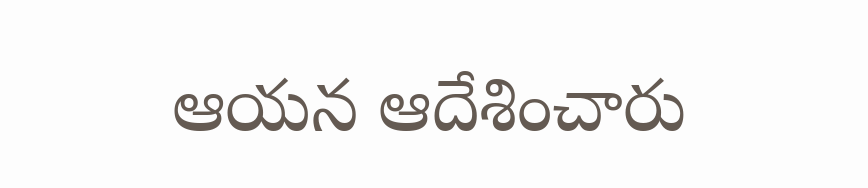ఆయన ఆదేశించారు